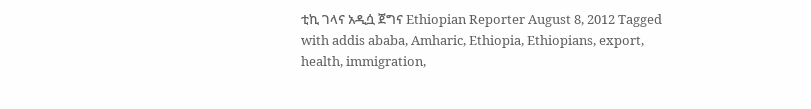ቲኪ ገላና አዲሷ ጀግና Ethiopian Reporter August 8, 2012 Tagged with addis ababa, Amharic, Ethiopia, Ethiopians, export, health, immigration,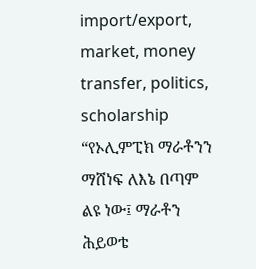import/export, market, money transfer, politics, scholarship “የኦሊምፒክ ማራቶንን ማሸነፍ ለእኔ በጣም ልዩ ነው፤ ማራቶን ሕይወቴ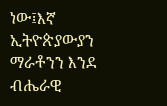ነው፤እኛ ኢትዮጵያውያን ማራቶንን እንደ ብሔራዊ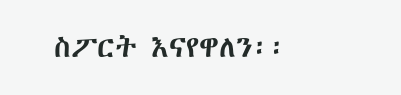ስፖርት እናየዋለን፡፡